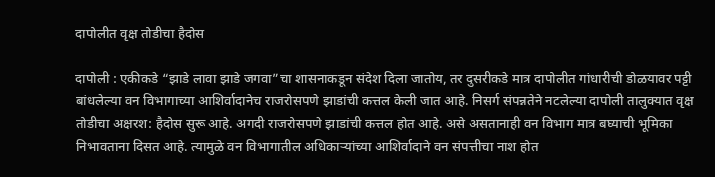दापोलीत वृक्ष तोडीचा हैदोस

दापोली : एकीकडे “झाडे लावा झाडे जगवा”चा शासनाकडून संदेश दिला जातोय, तर दुसरीकडे मात्र दापोलीत गांधारीची डोळयावर पट्टी बांधलेल्या वन विभागाच्या आशिर्वादानेच राजरोसपणे झाडांची कत्तल केली जात आहे. निसर्ग संपन्नतेने नटलेल्या दापोली तालुक्यात वृक्ष तोडीचा अक्षरश: हैदोस सुरू आहे. अगदी राजरोसपणे झाडांची कत्तल होत आहे. असे असतानाही वन विभाग मात्र बघ्याची भूमिका निभावताना दिसत आहे. त्यामुळे वन विभागातील अधिकाऱ्यांच्या आशिर्वादाने वन संपत्तीचा नाश होत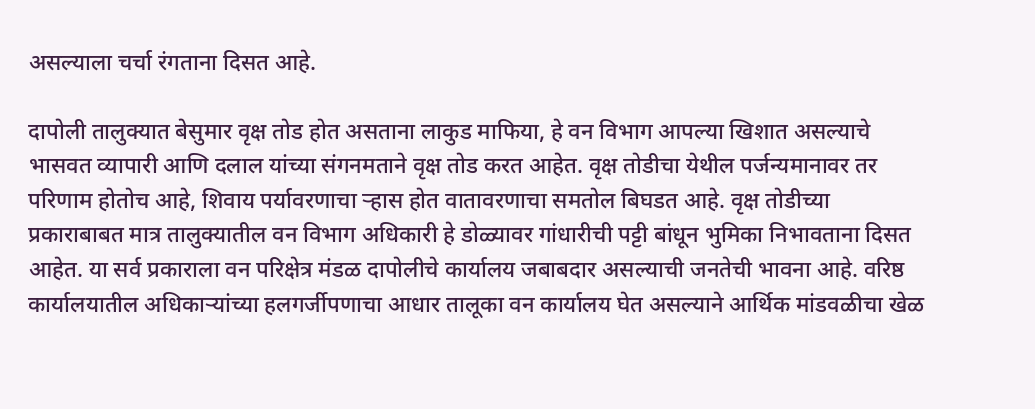असल्याला चर्चा रंगताना दिसत आहे.

दापोली तालुक्यात बेसुमार वृक्ष तोड होत असताना लाकुड माफिया, हे वन विभाग आपल्या खिशात असल्याचे भासवत व्यापारी आणि दलाल यांच्या संगनमताने वृक्ष तोड करत आहेत. वृक्ष तोडीचा येथील पर्जन्यमानावर तर परिणाम होतोच आहे, शिवाय पर्यावरणाचा ऱ्हास होत वातावरणाचा समतोल बिघडत आहे. वृक्ष तोडीच्या प्रकाराबाबत मात्र तालुक्यातील वन विभाग अधिकारी हे डोळ्यावर गांधारीची पट्टी बांधून भुमिका निभावताना दिसत आहेत. या सर्व प्रकाराला वन परिक्षेत्र मंडळ दापोलीचे कार्यालय जबाबदार असल्याची जनतेची भावना आहे. वरिष्ठ कार्यालयातील अधिकाऱ्यांच्या हलगर्जीपणाचा आधार तालूका वन कार्यालय घेत असल्याने आर्थिक मांडवळीचा खेळ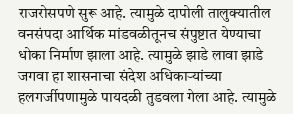राजरोसपणे सुरू आहे. त्यामुळे दापोली तालुक्यातील वनसंपदा आर्थिक मांडवळीतूनच संपुष्टात येण्याचा धोका निर्माण झाला आहे. त्यामुळे झाडे लावा झाडे जगवा हा शासनाचा संदेश अधिकाऱ्यांच्या हलगर्जीपणामुळे पायदळी तुडवला गेला आहे. त्यामुळे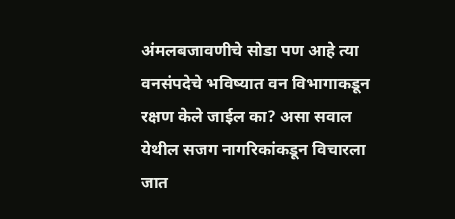अंमलबजावणीचे सोडा पण आहे त्या वनसंपदेचे भविष्यात वन विभागाकडून रक्षण केले जाईल का? असा सवाल येथील सजग नागरिकांकडून विचारला जात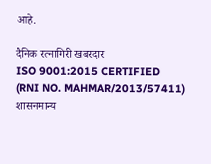आहे.

दैनिक रत्नागिरी खबरदार
ISO 9001:2015 CERTIFIED
(RNI NO. MAHMAR/2013/57411)
शासनमान्य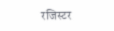रजिस्टर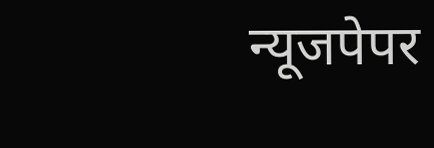न्यूजपेपर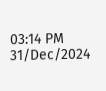03:14 PM 31/Dec/2024